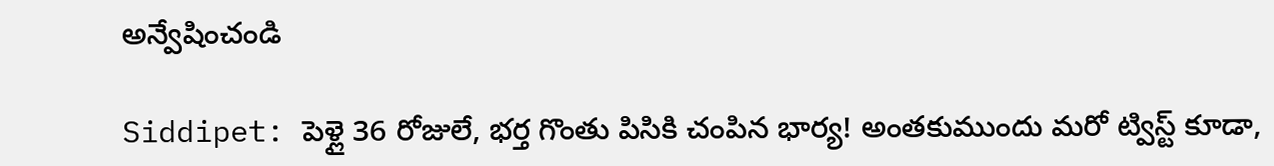అన్వేషించండి

Siddipet: పెళ్లై 36 రోజులే, భర్త గొంతు పిసికి చంపిన భార్య! అంతకుముందు మరో ట్విస్ట్ కూడా,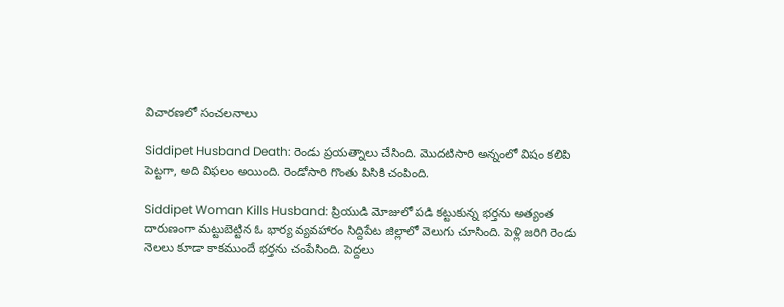విచారణలో సంచలనాలు

Siddipet Husband Death: రెండు ప్రయత్నాలు చేసింది. మొదటిసారి అన్నంలో విషం కలిపి పెట్టగా, అది విఫలం అయింది. రెండోసారి గొంతు పిసికి చంపింది.

Siddipet Woman Kills Husband: ప్రియుడి మోజులో పడి కట్టుకున్న భర్తను అత్యంత దారుణంగా మట్టుబెట్టిన ఓ భార్య వ్యవహారం సిద్దిపేట జిల్లాలో వెలుగు చూసింది. పెళ్లి జరిగి రెండు నెలలు కూడా కాకముందే భర్తను చంపేసింది. పెద్దలు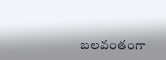బలవంతంగా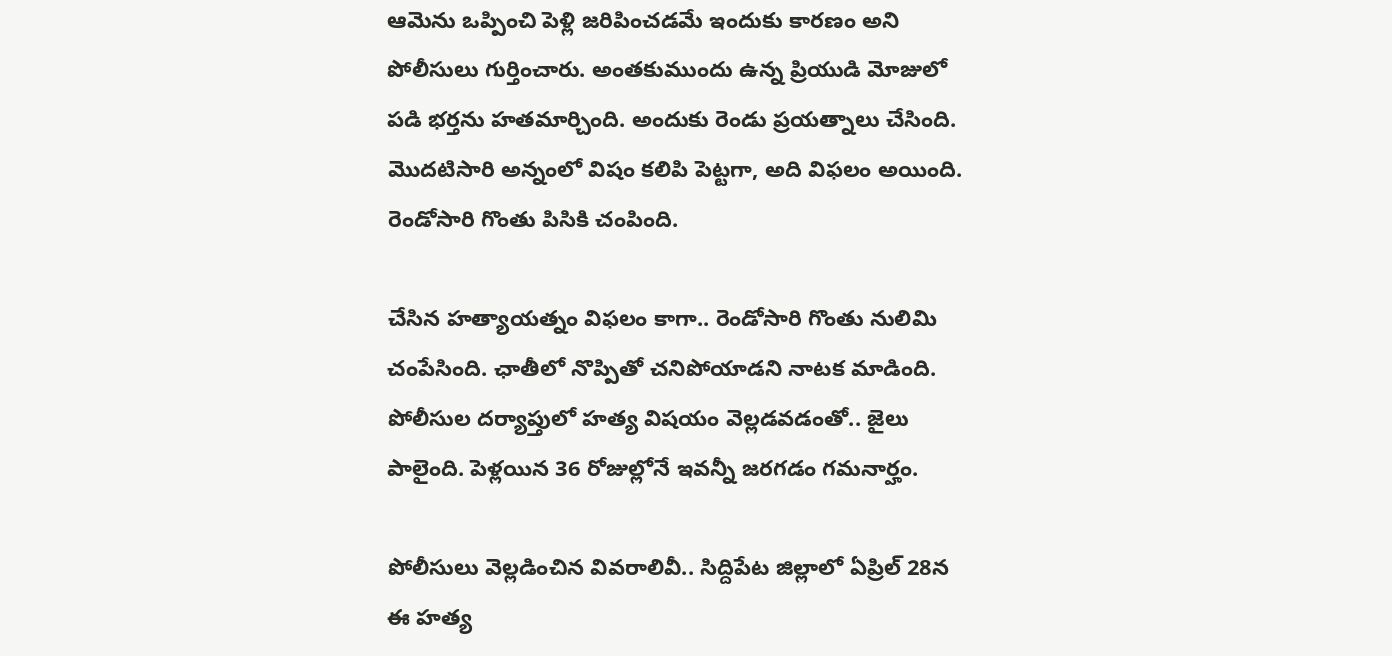ఆమెను ఒప్పించి పెళ్లి జరిపించడమే ఇందుకు కారణం అని పోలీసులు గుర్తించారు. అంతకుముందు ఉన్న ప్రియుడి మోజులో పడి భర్తను హతమార్చింది. అందుకు రెండు ప్రయత్నాలు చేసింది. మొదటిసారి అన్నంలో విషం కలిపి పెట్టగా, అది విఫలం అయింది. రెండోసారి గొంతు పిసికి చంపింది.

చేసిన హత్యాయత్నం విఫలం కాగా.. రెండోసారి గొంతు నులిమి చంపేసింది. ఛాతీలో నొప్పితో చనిపోయాడని నాటక మాడింది. పోలీసుల దర్యాప్తులో హత్య విషయం వెల్లడవడంతో.. జైలు పాలైంది. పెళ్లయిన 36 రోజుల్లోనే ఇవన్నీ జరగడం గమనార్హం.

పోలీసులు వెల్లడించిన వివరాలివీ.. సిద్దిపేట జిల్లాలో ఏప్రిల్ 28న ఈ హత్య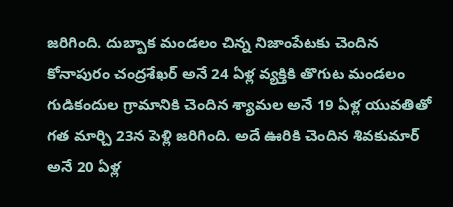జరిగింది. దుబ్బాక మండలం చిన్న నిజాంపేటకు చెందిన కోనాపురం చంద్రశేఖర్‌ అనే 24 ఏళ్ల వ్యక్తికి తొగుట మండలం గుడికందుల గ్రామానికి చెందిన శ్యామల అనే 19 ఏళ్ల యువతితో గత మార్చి 23న పెళ్లి జరిగింది. అదే ఊరికి చెందిన శివకుమార్‌ అనే 20 ఏళ్ల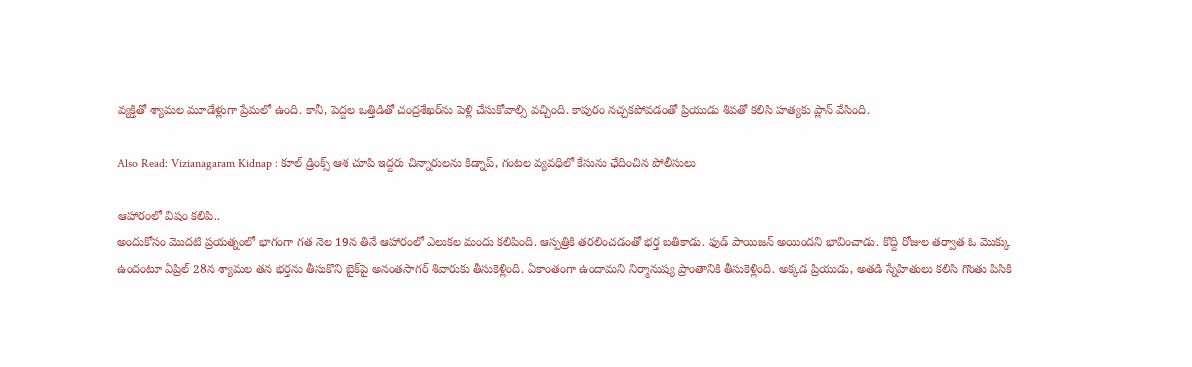వ్యక్తితో శ్యామల మూడేళ్లుగా ప్రేమలో ఉంది. కానీ, పెద్దల ఒత్తిడితో చంద్రశేఖర్‌ను పెళ్లి చేసుకోవాల్సి వచ్చింది. కాపురం నచ్చకపోవడంతో ప్రియుడు శివతో కలిసి హత్యకు ప్లాన్ వేసింది.

Also Read: Vizianagaram Kidnap : కూల్ డ్రింక్స్ ఆశ చూపి ఇద్దరు చిన్నారులను కిడ్నాప్, గంటల వ్యవధిలో కేసును ఛేదించిన పోలీసులు

ఆహారంలో విషం కలిపి..
అందుకోసం మొదటి ప్రయత్నంలో భాగంగా గత నెల 19న తినే ఆహారంలో ఎలుకల మందు కలిపింది. ఆస్పత్రికి తరలించడంతో భర్త బతికాడు. ఫుడ్ పాయిజన్ అయిందని భావించాడు. కొద్ది రోజుల తర్వాత ఓ మొక్కు ఉందంటూ ఏప్రిల్‌ 28న శ్యామల తన భర్తను తీసుకొని బైక్‌పై అనంతసాగర్‌ శివారుకు తీసుకెళ్లింది. ఏకాంతంగా ఉందామని నిర్మానుష్య ప్రాంతానికి తీసుకెళ్లింది. అక్కడ ప్రియుడు, అతడి స్నేహితులు కలిసి గొంతు పిసికి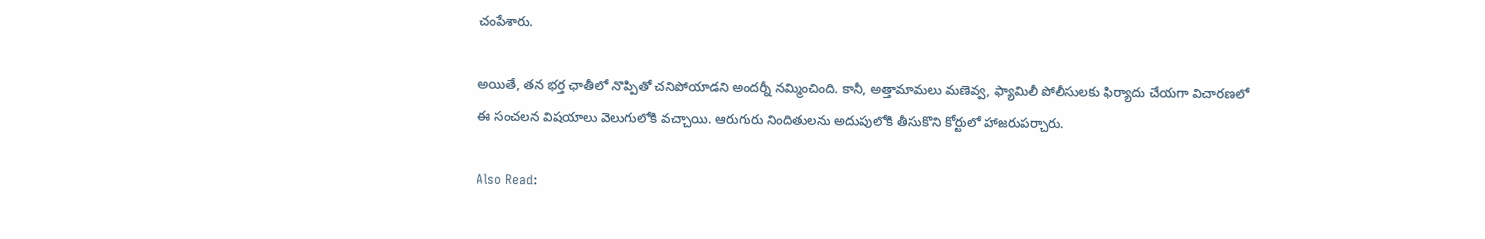చంపేశారు.

అయితే, తన భర్త ఛాతీలో నొప్పితో చనిపోయాడని అందర్నీ నమ్మించింది. కానీ, అత్తామామలు మణెవ్వ, ఫ్యామిలీ పోలీసులకు ఫిర్యాదు చేయగా విచారణలో ఈ సంచలన విషయాలు వెలుగులోకి వచ్చాయి. ఆరుగురు నిందితులను అదుపులోకి తీసుకొని కోర్టులో హాజరుపర్చారు.

Also Read: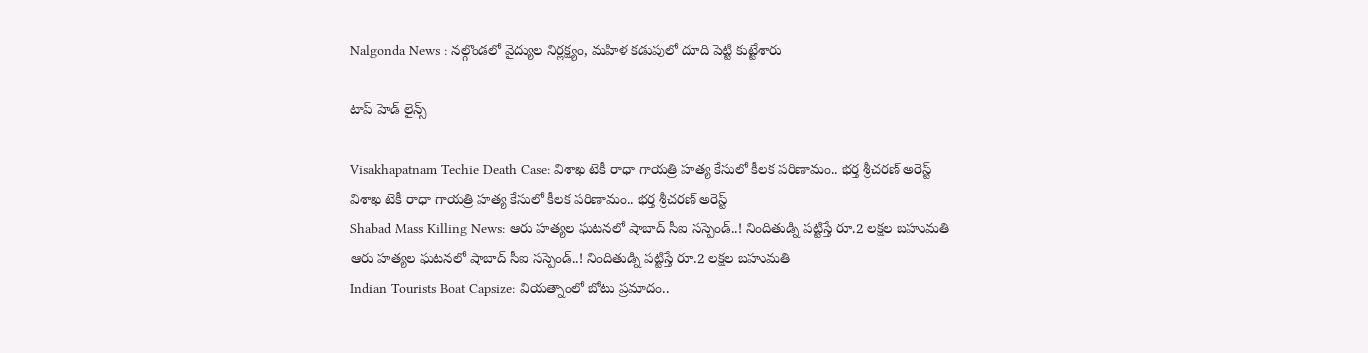Nalgonda News : నల్గొండలో వైద్యుల నిర్లక్ష్యం, మహిళ కడుపులో దూది పెట్టి కుట్టేశారు

టాప్ హెడ్ లైన్స్

Visakhapatnam Techie Death Case: విశాఖ టెకీ రాధా గాయత్రి హత్య కేసులో కీలక పరిణామం.. భర్త శ్రీచరణ్‌ అరెస్ట్
విశాఖ టెకీ రాధా గాయత్రి హత్య కేసులో కీలక పరిణామం.. భర్త శ్రీచరణ్‌ అరెస్ట్
Shabad Mass Killing News: ఆరు హత్యల ఘటనలో షాబాద్ సీఐ సస్పెండ్..! నిందితుడ్ని పట్టిస్తే రూ.2 లక్షల బహుమతి
ఆరు హత్యల ఘటనలో షాబాద్ సీఐ సస్పెండ్..! నిందితుడ్ని పట్టిస్తే రూ.2 లక్షల బహుమతి
Indian Tourists Boat Capsize: వియత్నాంలో బోటు ప్రమాదం..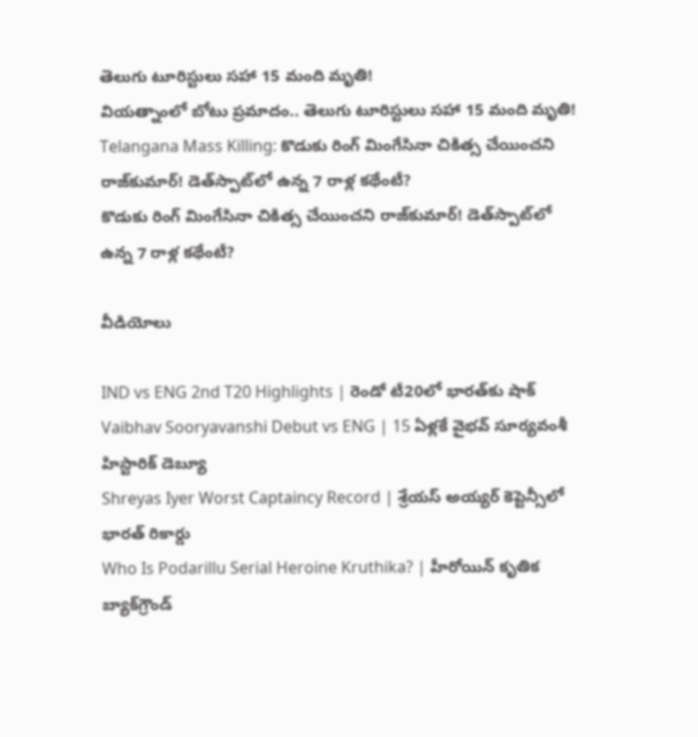తెలుగు టూరిస్టులు సహా 15 మంది మృతి!
వియత్నాంలో బోటు ప్రమాదం.. తెలుగు టూరిస్టులు సహా 15 మంది మృతి!
Telangana Mass Killing: కొడుకు రింగ్ మింగేసినా చికిత్స చేయించని రాజ్‌కుమార్! డెత్‌స్పాట్‌లో ఉన్న 7 రాళ్ల కథేంటీ?
కొడుకు రింగ్ మింగేసినా చికిత్స చేయించని రాజ్‌కుమార్! డెత్‌స్పాట్‌లో ఉన్న 7 రాళ్ల కథేంటీ?

వీడియోలు

IND vs ENG 2nd T20 Highlights | రెండో టీ20లో భారత్‌కు షాక్
Vaibhav Sooryavanshi Debut vs ENG | 15 ఏళ్లకే వైభవ్ సూర్యవంశీ హిస్టారిక్ డెబ్యూ
Shreyas Iyer Worst Captaincy Record | శ్రేయస్ అయ్యర్ కెప్టెన్సీలో భారత్ రికార్డు
Who Is Podarillu Serial Heroine Kruthika? | హీరోయిన్ కృతిక బ్యాక్‌గ్రౌండ్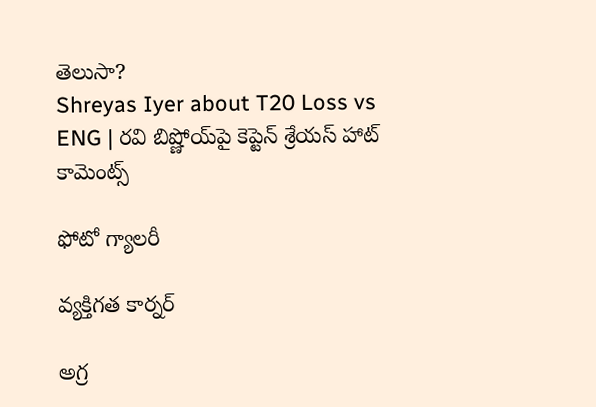తెలుసా?
Shreyas Iyer about T20 Loss vs ENG | రవి బిష్ణోయ్‌పై కెప్టెన్ శ్రేయస్ హాట్ కామెంట్స్

ఫోటో గ్యాలరీ

వ్యక్తిగత కార్నర్

అగ్ర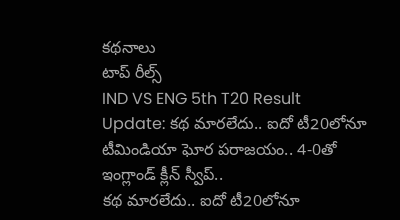కథనాలు
టాప్ రీల్స్
IND VS ENG 5th T20 Result Update: క‌థ మార‌లేదు.. ఐదో టీ20లోనూ టీమిండియా ఘోర ప‌రాజ‌యం.. 4-0తో ఇంగ్లాండ్ క్లీన్ స్వీప్..
క‌థ మార‌లేదు.. ఐదో టీ20లోనూ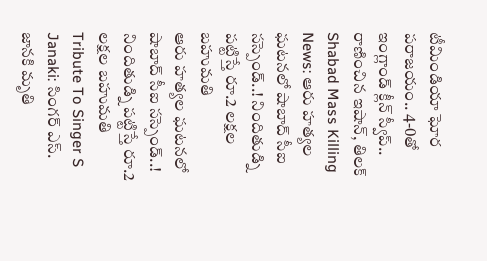టీమిండియా ఘోర ప‌రాజ‌యం.. 4-0తో ఇంగ్లాండ్ క్లీన్ స్వీప్..  రాణించిన ఇషాన్, తిలక్
Shabad Mass Killing News: ఆరు హత్యల ఘటనలో షాబాద్ సీఐ సస్పెండ్..! నిందితుడ్ని పట్టిస్తే రూ.2 లక్షల బహుమతి
ఆరు హత్యల ఘటనలో షాబాద్ సీఐ సస్పెండ్..! నిందితుడ్ని పట్టిస్తే రూ.2 లక్షల బహుమతి
Tribute To Singer S Janaki: సింగర్ ఎస్. జానకి మృతి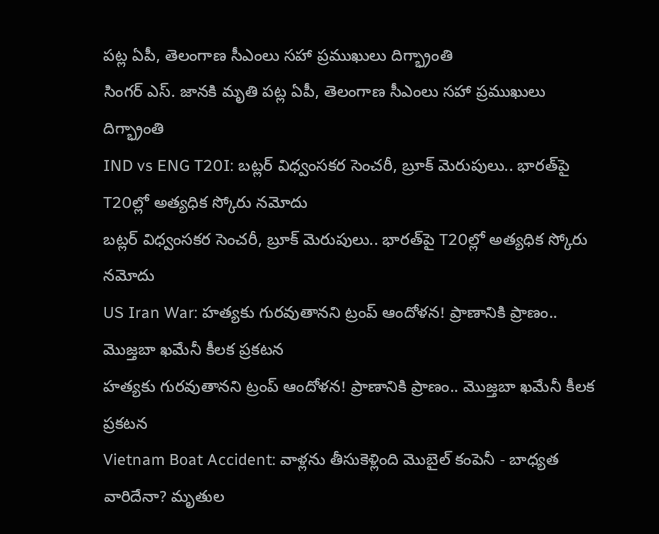పట్ల ఏపీ, తెలంగాణ సీఎంలు సహా ప్రముఖులు దిగ్భ్రాంతి
సింగర్ ఎస్. జానకి మృతి పట్ల ఏపీ, తెలంగాణ సీఎంలు సహా ప్రముఖులు దిగ్భ్రాంతి
IND vs ENG T20I: బట్లర్ విధ్వంసకర సెంచరీ, బ్రూక్ మెరుపులు.. భారత్‌పై T20ల్లో అత్యధిక స్కోరు నమోదు
బట్లర్ విధ్వంసకర సెంచరీ, బ్రూక్ మెరుపులు.. భారత్‌పై T20ల్లో అత్యధిక స్కోరు నమోదు
US Iran War: హత్యకు గురవుతానని ట్రంప్ ఆందోళన! ప్రాణానికి ప్రాణం.. మొజ్తబా ఖమేనీ కీలక ప్రకటన
హత్యకు గురవుతానని ట్రంప్ ఆందోళన! ప్రాణానికి ప్రాణం.. మొజ్తబా ఖమేనీ కీలక ప్రకటన
Vietnam Boat Accident: వాళ్లను తీసుకెళ్లింది మొబైల్ కంపెనీ - బాధ్యత వారిదేనా? మృతుల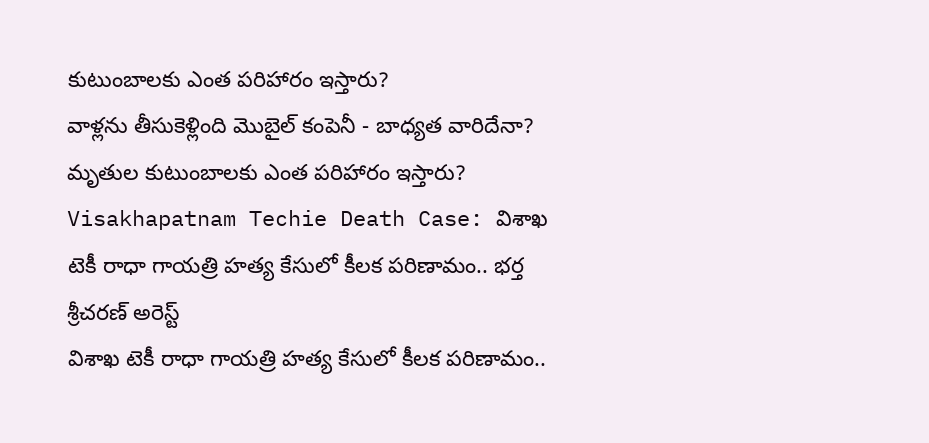కుటుంబాలకు ఎంత పరిహారం ఇస్తారు?
వాళ్లను తీసుకెళ్లింది మొబైల్ కంపెనీ - బాధ్యత వారిదేనా? మృతుల కుటుంబాలకు ఎంత పరిహారం ఇస్తారు?
Visakhapatnam Techie Death Case: విశాఖ టెకీ రాధా గాయత్రి హత్య కేసులో కీలక పరిణామం.. భర్త శ్రీచరణ్‌ అరెస్ట్
విశాఖ టెకీ రాధా గాయత్రి హత్య కేసులో కీలక పరిణామం..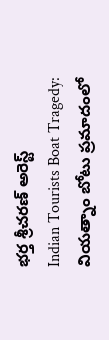భర్త శ్రీచరణ్‌ అరెస్ట్
Indian Tourists Boat Tragedy: వియత్నాం బోటు ప్రమాదంలో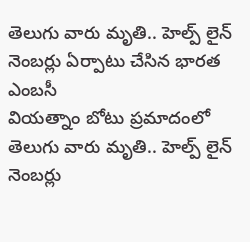తెలుగు వారు మృతి.. హెల్ప్ లైన్ నెంబర్లు ఏర్పాటు చేసిన భారత ఎంబసీ
వియత్నాం బోటు ప్రమాదంలో తెలుగు వారు మృతి.. హెల్ప్ లైన్ నెంబర్లు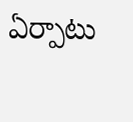ఏర్పాటు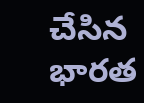చేసిన భారత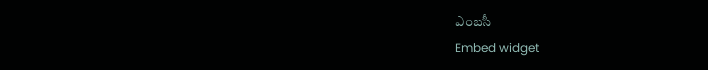ఎంబసీ
Embed widget